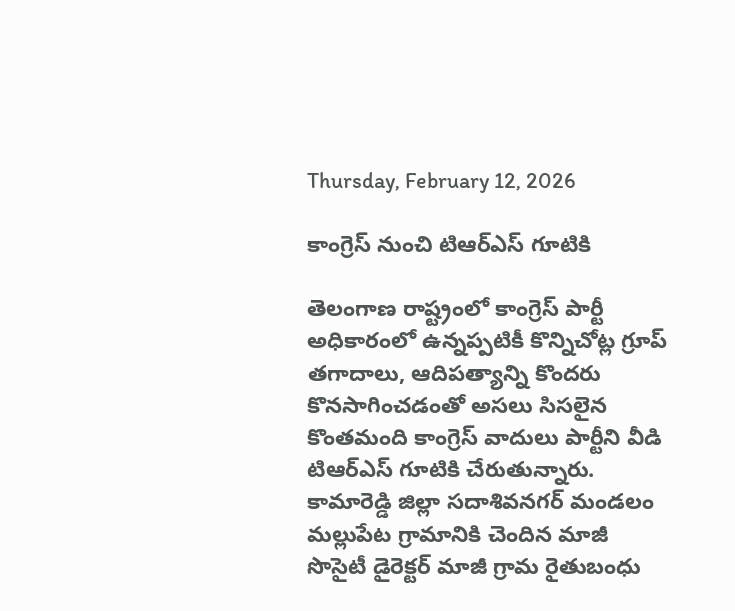Thursday, February 12, 2026

కాంగ్రెస్ నుంచి టిఆర్ఎస్ గూటికి

తెలంగాణ రాష్ట్రంలో కాంగ్రెస్ పార్టీ అధికారంలో ఉన్నప్పటికీ కొన్నిచోట్ల గ్రూప్ తగాదాలు, ఆదిపత్యాన్ని కొందరు కొనసాగించడంతో అసలు సిసలైన కొంతమంది కాంగ్రెస్ వాదులు పార్టీని వీడి టిఆర్ఎస్ గూటికి చేరుతున్నారు. కామారెడ్డి జిల్లా సదాశివనగర్ మండలం మల్లుపేట గ్రామానికి చెందిన మాజీ సొసైటీ డైరెక్టర్ మాజీ గ్రామ రైతుబంధు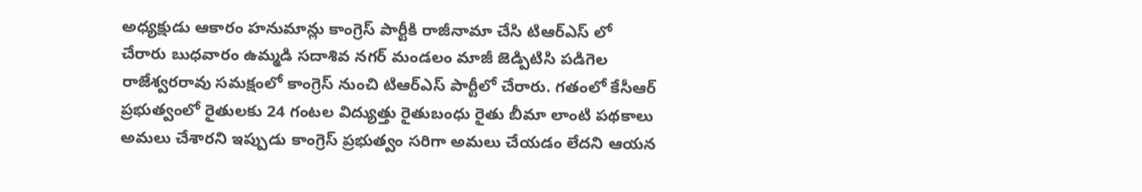అధ్యక్షుడు ఆకారం హనుమాన్లు కాంగ్రెస్ పార్టీకి రాజీనామా చేసి టిఆర్ఎస్ లో చేరారు బుధవారం ఉమ్మడి సదాశివ నగర్ మండలం మాజీ జెడ్పిటిసి పడిగెల రాజేశ్వరరావు సమక్షంలో కాంగ్రెస్ నుంచి టిఆర్ఎస్ పార్టీలో చేరారు. గతంలో కేసీఆర్ ప్రభుత్వంలో రైతులకు 24 గంటల విద్యుత్తు రైతుబంధు రైతు బీమా లాంటి పథకాలు అమలు చేశారని ఇప్పుడు కాంగ్రెస్ ప్రభుత్వం సరిగా అమలు చేయడం లేదని ఆయన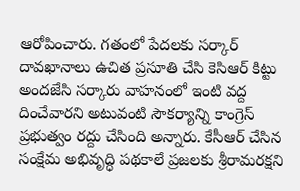ఆరోపించారు. గతంలో పేదలకు సర్కార్ దావఖానాలు ఉచిత ప్రసూతి చేసి కెసిఆర్ కిట్టు అందజేసి సర్కారు వాహనంలో ఇంటి వద్ద దించేవారని అటువంటి సౌకర్యాన్ని కాంగ్రెస్ ప్రభుత్వం రద్దు చేసింది అన్నారు. కేసీఆర్ చేసిన సంక్షేమ అభివృద్ధి పథకాలే ప్రజలకు శ్రీరామరక్షని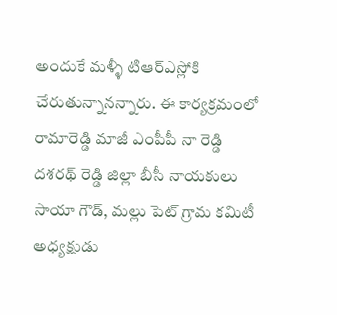అందుకే మళ్ళీ టిఆర్ఎస్లోకి చేరుతున్నానన్నారు. ఈ కార్యక్రమంలో రామారెడ్డి మాజీ ఎంపీపీ నా రెడ్డి దశరథ్ రెడ్డి జిల్లా బీసీ నాయకులు సాయా గౌడ్, మల్లు పెట్ గ్రామ కమిటీ అధ్యక్షుడు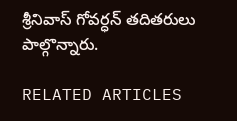శ్రీనివాస్ గోవర్ధన్ తదితరులు పాల్గొన్నారు.

RELATED ARTICLES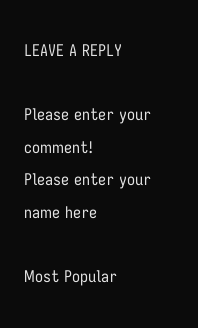LEAVE A REPLY

Please enter your comment!
Please enter your name here

Most Popular